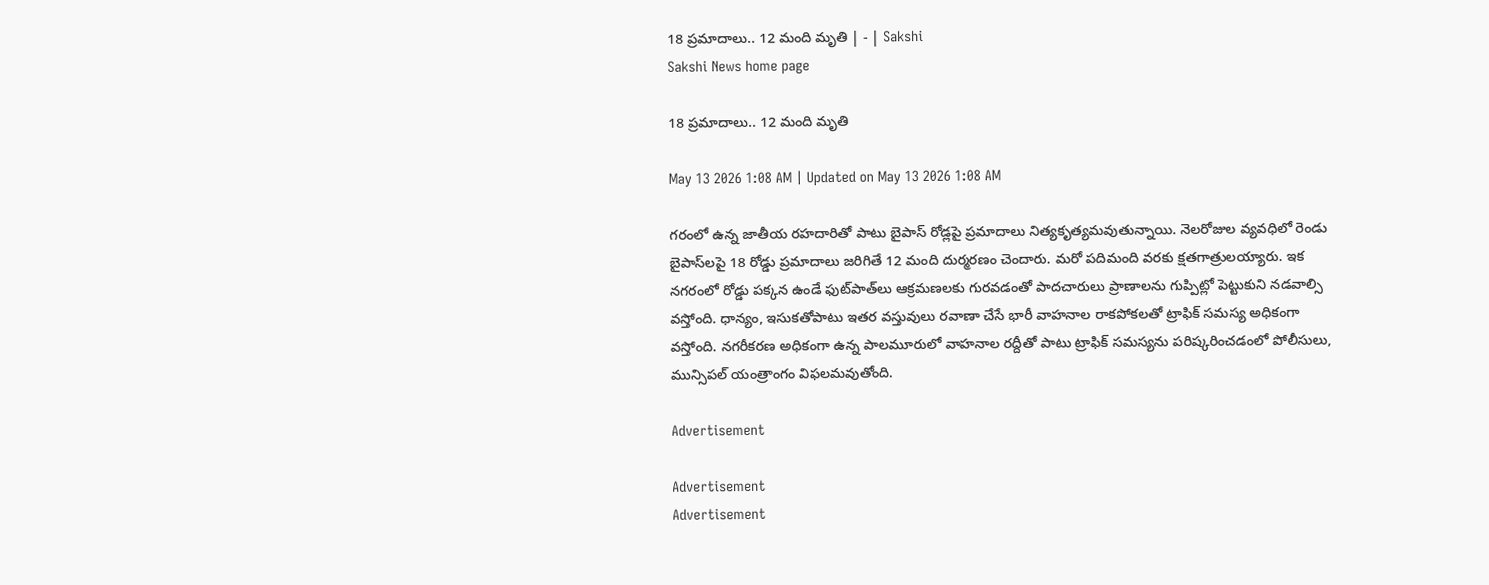18 ప్రమాదాలు.. 12 మంది మృతి | - | Sakshi
Sakshi News home page

18 ప్రమాదాలు.. 12 మంది మృతి

May 13 2026 1:08 AM | Updated on May 13 2026 1:08 AM

గరంలో ఉన్న జాతీయ రహదారితో పాటు బైపాస్‌ రోడ్లపై ప్రమాదాలు నిత్యకృత్యమవుతున్నాయి. నెలరోజుల వ్యవధిలో రెండు బైపాస్‌లపై 18 రోడ్డు ప్రమాదాలు జరిగితే 12 మంది దుర్మరణం చెందారు. మరో పదిమంది వరకు క్షతగాత్రులయ్యారు. ఇక నగరంలో రోడ్డు పక్కన ఉండే ఫుట్‌పాత్‌లు ఆక్రమణలకు గురవడంతో పాదచారులు ప్రాణాలను గుప్పిట్లో పెట్టుకుని నడవాల్సి వస్తోంది. ధాన్యం, ఇసుకతోపాటు ఇతర వస్తువులు రవాణా చేసే భారీ వాహనాల రాకపోకలతో ట్రాఫిక్‌ సమస్య అధికంగా వస్తోంది. నగరీకరణ అధికంగా ఉన్న పాలమూరులో వాహనాల రద్దీతో పాటు ట్రాఫిక్‌ సమస్యను పరిష్కరించడంలో పోలీసులు, మున్సిపల్‌ యంత్రాంగం విఫలమవుతోంది.

Advertisement

Advertisement
Advertisement